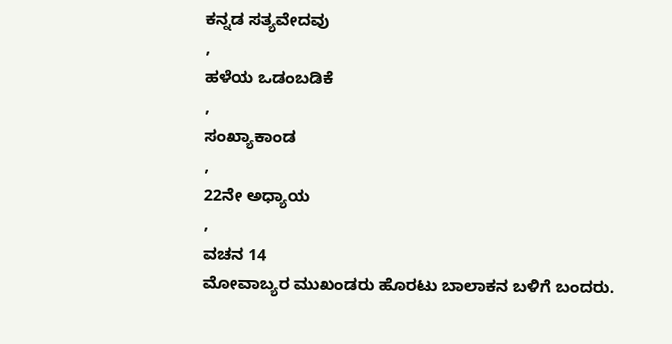ಕನ್ನಡ ಸತ್ಯವೇದವು
,
ಹಳೆಯ ಒಡಂಬಡಿಕೆ
,
ಸಂಖ್ಯಾಕಾಂಡ
,
22ನೇ ಅಧ್ಯಾಯ
,
ವಚನ 14
ಮೋವಾಬ್ಯರ ಮುಖಂಡರು ಹೊರಟು ಬಾಲಾಕನ ಬಳಿಗೆ ಬಂದರು.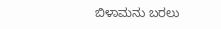ಬಿಳಾಮನು ಬರಲು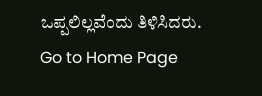ಒಪ್ಪಲಿಲ್ಲವೆಂದು ತಿಳಿಸಿದರು.
Go to Home Page